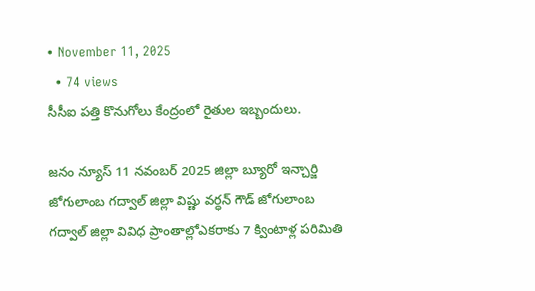• November 11, 2025
  • 74 views
సీసీఐ పత్తి కొనుగోలు కేంద్రంలో రైతుల ఇబ్బందులు.

జనం న్యూస్ 11 నవంబర్ 2025 జిల్లా బ్యూరో ఇన్చార్జి జోగులాంబ గద్వాల్ జిల్లా విష్ణు వర్ధన్ గౌడ్ జోగులాంబ గద్వాల్ జిల్లా వివిధ ప్రాంతాల్లోఎకరాకు 7 క్వింటాళ్ల పరిమితి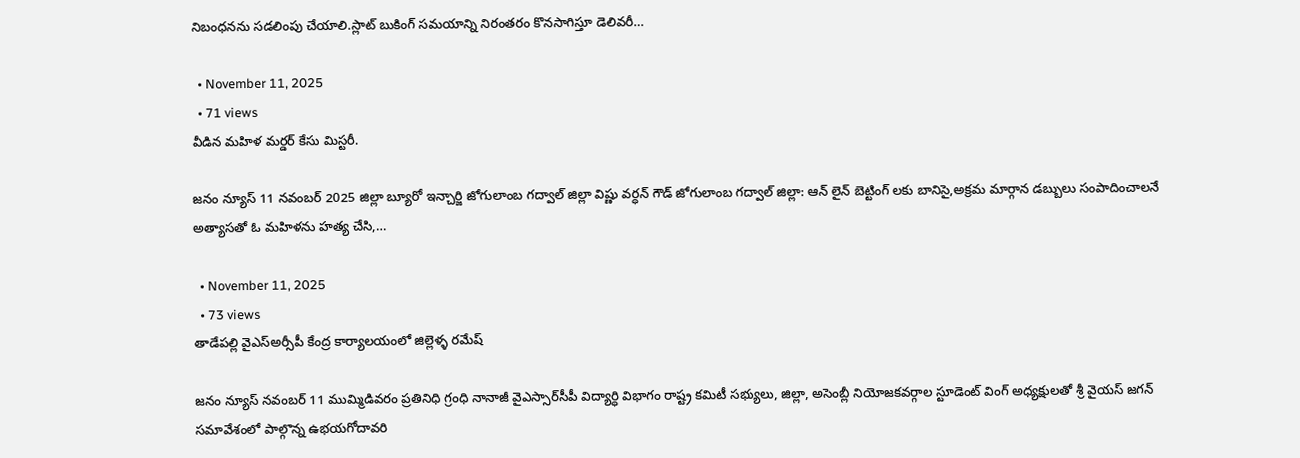నిబంధనను సడలింపు చేయాలి.స్లాట్ బుకింగ్ సమయాన్ని నిరంతరం కొనసాగిస్తూ డెలివరీ…

  • November 11, 2025
  • 71 views
వీడిన మహిళ మర్డర్ కేసు మిస్టరీ.

జనం న్యూస్ 11 నవంబర్ 2025 జిల్లా బ్యూరో ఇన్చార్జి జోగులాంబ గద్వాల్ జిల్లా విష్ణు వర్ధన్ గౌడ్ జోగులాంబ గద్వాల్ జిల్లా: ఆన్ లైన్ బెట్టింగ్ లకు బానిసై,అక్రమ మార్గాన డబ్బులు సంపాదించాలనే అత్యాసతో ఓ మహిళను హత్య చేసి,…

  • November 11, 2025
  • 73 views
తాడేపల్లి వైఎస్అర్సీపీ కేంద్ర కార్యాలయంలో జిల్లెళ్ళ రమేష్

జనం న్యూస్ నవంబర్ 11 ముమ్మిడివరం ప్రతినిధి గ్రంధి నానాజీ వైఎస్సార్‌సీపీ విద్యార్ధి విభాగం రాష్ట్ర కమిటీ సభ్యులు, జిల్లా, అసెంబ్లీ నియోజకవర్గాల స్టూడెంట్‌ వింగ్‌ అధ్యక్షులతో శ్రీ వైయస్‌ జగన్‌ సమావేశంలో పాల్గొన్న ఉభయగోదావరి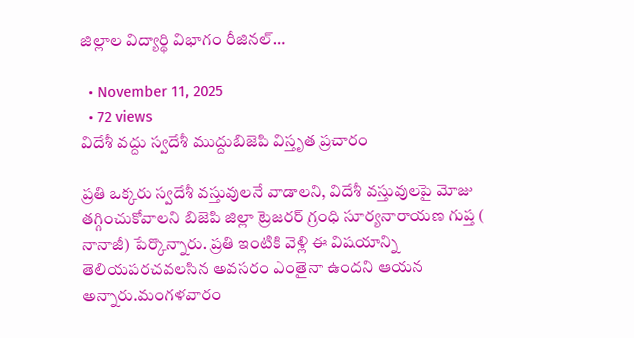జిల్లాల విద్యార్థి విభాగం రీజినల్…

  • November 11, 2025
  • 72 views
విదేశీ వద్దు స్వదేశీ ముద్దుబిజెపి విస్తృత ప్రచారం

ప్రతి ఒక్కరు స్వదేశీ వస్తువులనే వాడాలని, విదేశీ వస్తువులపై మోజు తగ్గించుకోవాలని బిజెపి జిల్లా ట్రెజరర్ గ్రంధి సూర్యనారాయణ గుప్త ( నానాజీ) పేర్కొన్నారు. ప్రతి ఇంటికి వెళ్లి ఈ విషయాన్ని తెలియపరచవలసిన అవసరం ఎంతైనా ఉందని ఆయన అన్నారు.మంగళవారం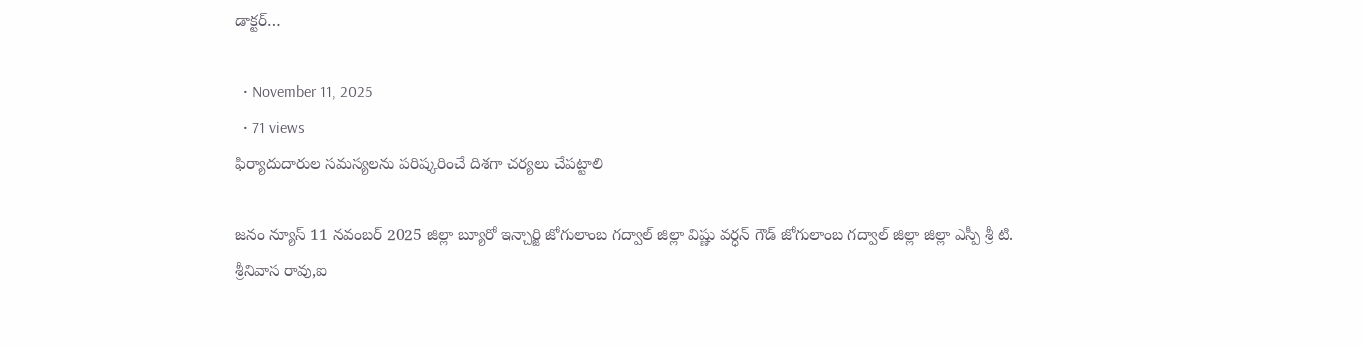డాక్టర్…

  • November 11, 2025
  • 71 views
ఫిర్యాదుదారుల సమస్యలను పరిష్కరించే దిశగా చర్యలు చేపట్టాలి

జనం న్యూస్ 11 నవంబర్ 2025 జిల్లా బ్యూరో ఇన్చార్జి జోగులాంబ గద్వాల్ జిల్లా విష్ణు వర్ధన్ గౌడ్ జోగులాంబ గద్వాల్ జిల్లా జిల్లా ఎస్పీ శ్రీ టి. శ్రీనివాస రావు,ఐ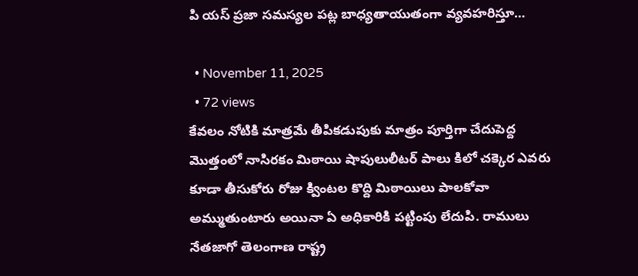పి యస్ ప్రజా సమస్యల పట్ల బాధ్యతాయుతంగా వ్యవహరిస్తూ…

  • November 11, 2025
  • 72 views
కేవలం నోటికి మాత్రమే తీపికడుపుకు మాత్రం పూర్తిగా చేదుపెద్ద మొత్తంలో నాసిరకం మిఠాయి షాపులులీటర్ పాలు కిలో చక్కెర ఎవరు కూడా తీసుకోరు రోజు క్వింటల కొద్ది మిఠాయిలు పాలకోవా అమ్ముతుంటారు అయినా ఏ అధికారికి పట్టింపు లేదుపి. రాములు నేతజాగో తెలంగాణ రాష్ట్ర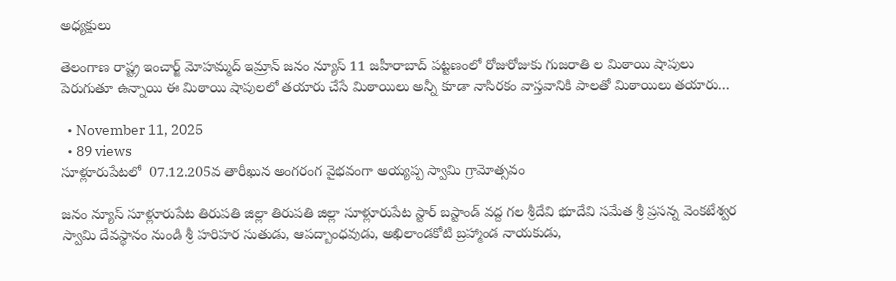అధ్యక్షులు

తెలంగాణ రాష్ట్ర ఇంచార్జ్ మోహమ్మద్ ఇమ్రాన్ జనం న్యూస్ 11 జహీరాబాద్ పట్టణంలో రోజురోజుకు గుజరాతి ల మిఠాయి షాపులు పెరుగుతూ ఉన్నాయి ఈ మిఠాయి షాపులలో తయారు చేసే మిఠాయిలు అన్నీ కూడా నాసిరకం వాస్తవానికి పాలతో మిఠాయిలు తయారు…

  • November 11, 2025
  • 89 views
సూళ్లూరుపేటలో  07.12.205వ తారీఖున అంగరంగ వైభవంగా అయ్యప్ప స్వామి గ్రామోత్సవం

జనం న్యూస్ సూళ్లూరుపేట తిరుపతి జిల్లా తిరుపతి జిల్లా సూళ్లూరుపేట స్టార్ బస్టాండ్ వద్ద గల శ్రీదేవి భూదేవి సమేత శ్రీ ప్రసన్న వెంకటేశ్వర స్వామి దేవస్థానం నుండి శ్రీ హరిహర సుతుడు, ఆపద్బాంధవుడు, అఖిలాండకోటి బ్రహ్మాండ నాయకుడు,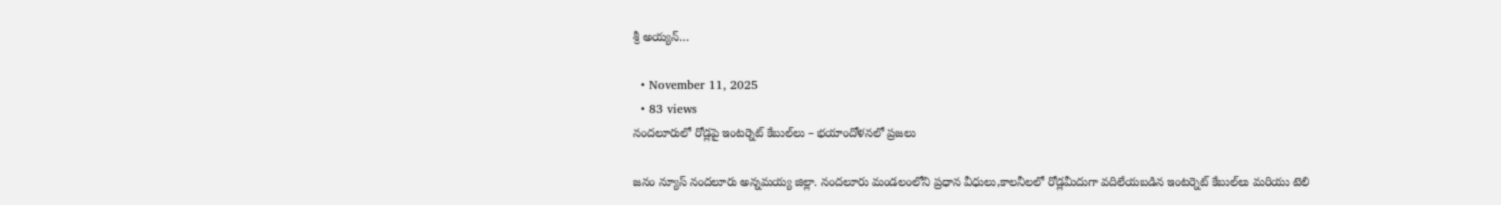శ్రీ అయ్యన్…

  • November 11, 2025
  • 83 views
నందలూరులో రోడ్లపై ఇంటర్నెట్ కేబుల్‌లు – భయాందోళనలో ప్రజలు

జనం న్యూస్ నందలూరు అన్నమయ్య జిల్లా. నందలూరు మండలంలోని ప్రధాన వీధులు,కాలనీలలో రోడ్లమీదుగా వదిలేయబడిన ఇంటర్నెట్ కేబుల్‌లు మరియు టెలి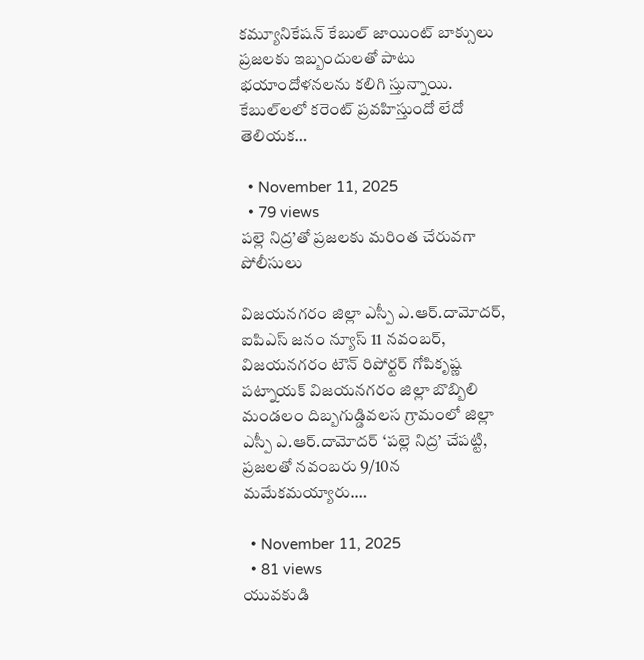కమ్యూనికేషన్ కేబుల్ జాయింట్ బాక్సులు ప్రజలకు ఇబ్బందులతో పాటు భయాందోళనలను కలిగి స్తున్నాయి. కేబుల్‌లలో కరెంట్ ప్రవహిస్తుందో లేదో తెలియక…

  • November 11, 2025
  • 79 views
పల్లె నిద్ర’తో ప్రజలకు మరింత చేరువగా పోలీసులు

విజయనగరం జిల్లా ఎస్పీ ఎ.ఆర్.దామోదర్, ఐపిఎస్ జనం న్యూస్ 11 నవంబర్, విజయనగరం టౌన్ రిపోర్టర్ గోపికృష్ణ పట్నాయక్ విజయనగరం జిల్లా బొబ్బిలి మండలం దిబ్బగుడ్డివలస గ్రామంలో జిల్లా ఎస్పీ ఎ.ఆర్.దామోదర్ ‘పల్లె నిద్ర’ చేపట్టి, ప్రజలతో నవంబరు 9/10న మమేకమయ్యారు.…

  • November 11, 2025
  • 81 views
యువకుడి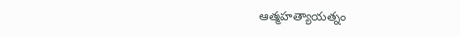ఆత్మహత్యాయత్నం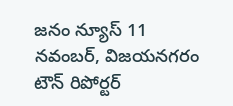జనం న్యూస్ 11 నవంబర్, విజయనగరం టౌన్ రిపోర్టర్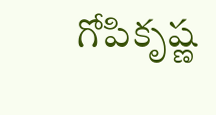గోపికృష్ణ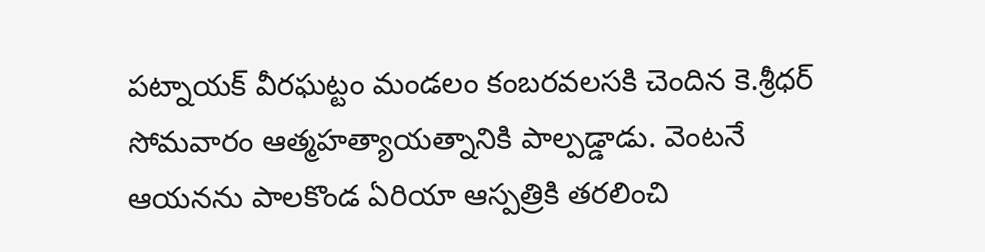పట్నాయక్ వీరఘట్టం మండలం కంబరవలసకి చెందిన కె.శ్రీధర్‌ సోమవారం ఆత్మహత్యాయత్నానికి పాల్పడ్డాడు. వెంటనే ఆయనను పాలకొండ ఏరియా ఆస్పత్రికి తరలించి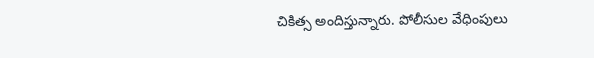చికిత్స అందిస్తున్నారు. పోలీసుల వేధింపులు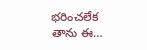భరించలేక తాను ఈ…